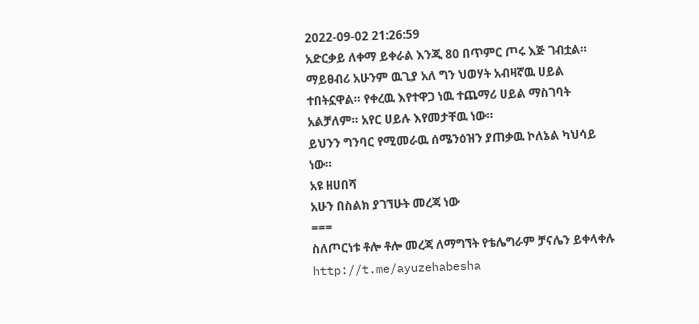2022-09-02 21:26:59
አድርቃይ ለቀማ ይቀራል እንጂ 80 በጥምር ጦሩ እጅ ገብቷል።
ማይፀብሪ አሁንም ዉጊያ አለ ግን ህወሃት አብዛኛዉ ሀይል ተበትኗዋል። የቀረዉ እየተዋጋ ነዉ ተጨማሪ ሀይል ማስገባት አልቻለም። አየር ሀይሉ እየመታቸዉ ነው።
ይህንን ግንባር የሚመራዉ ሰሜንዕዝን ያጠቃዉ ኮለኔል ካህሳይ ነው።
አዩ ዘሀበሻ
አሁን በስልክ ያገኘሁት መረጃ ነው
===
ስለጦርነቱ ቶሎ ቶሎ መረጃ ለማግኘት የቴሌግራም ቻናሌን ይቀላቀሉ
http://t.me/ayuzehabesha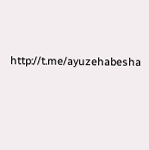http://t.me/ayuzehabesha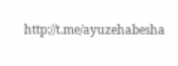http://t.me/ayuzehabesha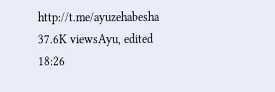http://t.me/ayuzehabesha
37.6K viewsAyu, edited 18:26